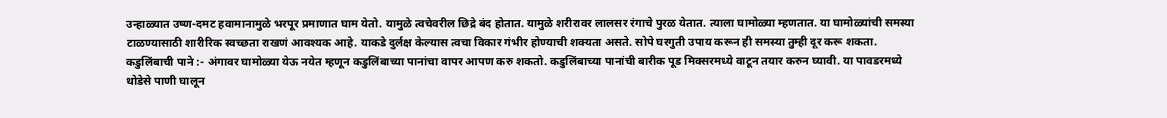उन्हाळ्यात उष्ण-दमट हवामानामुळे भरपूर प्रमाणात घाम येतो. यामुळे त्वचेवरील छिद्रे बंद होतात. यामुळे शरीरावर लालसर रंगाचे पुरळ येतात. त्याला घामोळ्या म्हणतात. या घामोळ्यांची समस्या टाळण्यासाठी शारीरिक स्वच्छता राखणं आवश्यक आहे. याकडे दुर्लक्ष केल्यास त्वचा विकार गंभीर होण्याची शक्यता असते. सोपे घरगुती उपाय करून ही समस्या तुम्ही दूर करू शकता.
कडुलिंबाची पाने :- अंगावर घामोळ्या येऊ नयेत म्हणून कडुलिंबाच्या पानांचा वापर आपण करु शकतो. कडुलिंबाच्या पानांची बारीक पूड मिक्सरमध्ये वाटून तयार करुन घ्यावी. या पावडरमध्ये थोडेसे पाणी घालून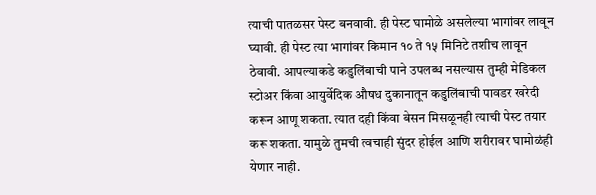त्याची पातळसर पेस्ट बनवावी. ही पेस्ट घामोळे असलेल्या भागांवर लावून घ्यावी. ही पेस्ट त्या भागांवर किमान १० ते १५ मिनिटे तशीच लावून ठेवावी. आपल्याकडे कडुलिंबाची पाने उपलब्ध नसल्यास तुम्ही मेडिकल स्टोअर किंवा आयुर्वेदिक औषध दुकानातून कडुलिंबाची पावडर खरेदी करून आणू शकता. त्यात दही किंवा बेसन मिसळूनही त्याची पेस्ट तयार करू शकता. यामुळे तुमची त्वचाही सुंदर होईल आणि शरीरावर घामोळंही येणार नाही.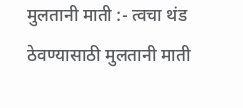मुलतानी माती :- त्वचा थंड ठेवण्यासाठी मुलतानी माती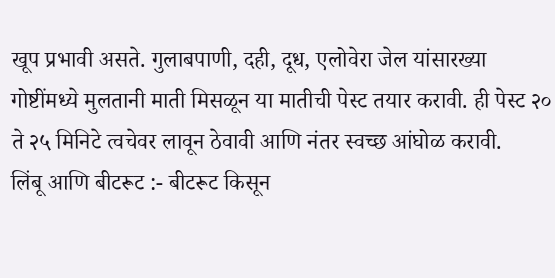खूप प्रभावी असते. गुलाबपाणी, दही, दूध, एलोवेरा जेल यांसारख्या गोष्टींमध्ये मुलतानी माती मिसळून या मातीची पेस्ट तयार करावी. ही पेस्ट २० ते २५ मिनिटे त्वचेवर लावून ठेवावी आणि नंतर स्वच्छ आंघोळ करावी.
लिंबू आणि बीटरूट :- बीटरूट किसून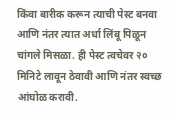किंवा बारीक करून त्याची पेस्ट बनवा आणि नंतर त्यात अर्धा लिंबू पिळून चांगले मिसळा. ही पेस्ट त्वचेवर २० मिनिटे लावून ठेवावी आणि नंतर स्वच्छ आंघोळ करावी.